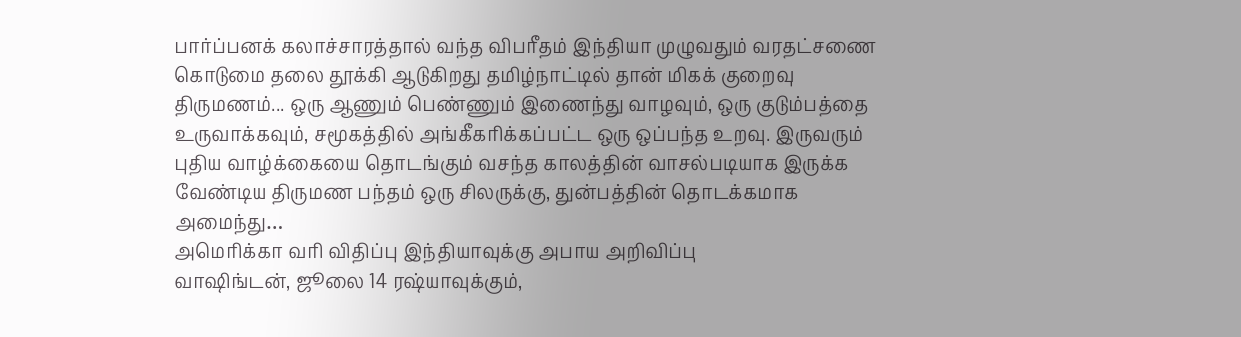பார்ப்பனக் கலாச்சாரத்தால் வந்த விபரீதம் இந்தியா முழுவதும் வரதட்சணை கொடுமை தலை தூக்கி ஆடுகிறது தமிழ்நாட்டில் தான் மிகக் குறைவு
திருமணம்... ஒரு ஆணும் பெண்ணும் இணைந்து வாழவும், ஒரு குடும்பத்தை உருவாக்கவும், சமூகத்தில் அங்கீகரிக்கப்பட்ட ஒரு ஒப்பந்த உறவு. இருவரும் புதிய வாழ்க்கையை தொடங்கும் வசந்த காலத்தின் வாசல்படியாக இருக்க வேண்டிய திருமண பந்தம் ஒரு சிலருக்கு, துன்பத்தின் தொடக்கமாக அமைந்து…
அமெரிக்கா வரி விதிப்பு இந்தியாவுக்கு அபாய அறிவிப்பு
வாஷிங்டன், ஜூலை 14 ரஷ்யாவுக்கும்,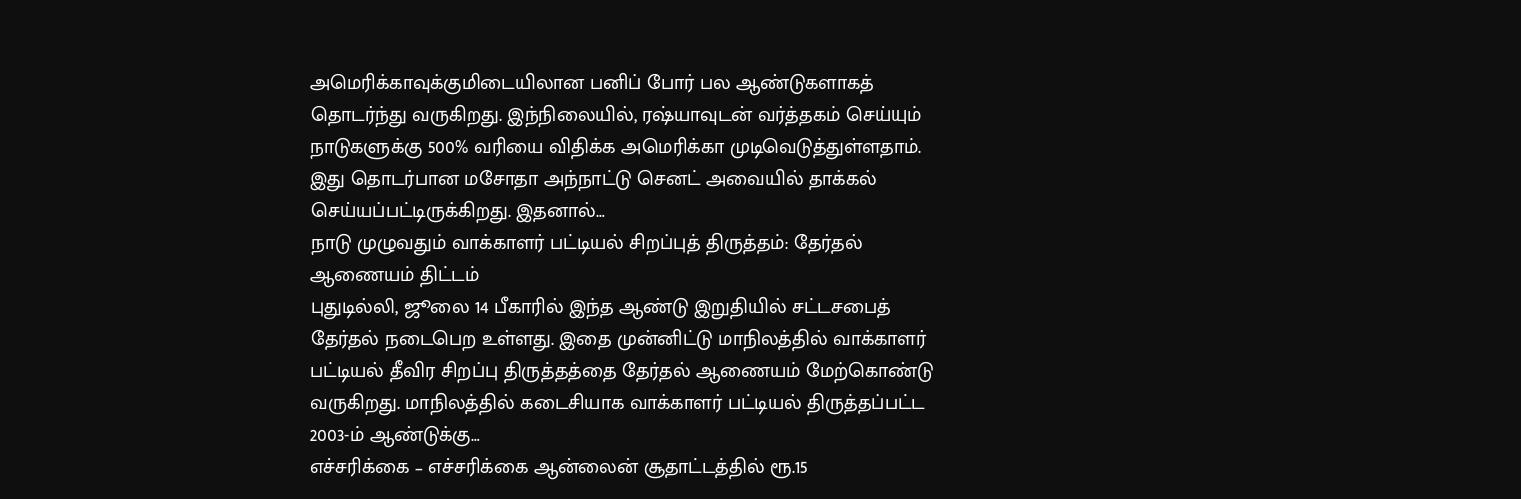அமெரிக்காவுக்குமிடையிலான பனிப் போர் பல ஆண்டுகளாகத் தொடர்ந்து வருகிறது. இந்நிலையில், ரஷ்யாவுடன் வர்த்தகம் செய்யும் நாடுகளுக்கு 500% வரியை விதிக்க அமெரிக்கா முடிவெடுத்துள்ளதாம். இது தொடர்பான மசோதா அந்நாட்டு செனட் அவையில் தாக்கல் செய்யப்பட்டிருக்கிறது. இதனால்…
நாடு முழுவதும் வாக்காளர் பட்டியல் சிறப்புத் திருத்தம்: தேர்தல் ஆணையம் திட்டம்
புதுடில்லி, ஜூலை 14 பீகாரில் இந்த ஆண்டு இறுதியில் சட்டசபைத் தேர்தல் நடைபெற உள்ளது. இதை முன்னிட்டு மாநிலத்தில் வாக்காளர் பட்டியல் தீவிர சிறப்பு திருத்தத்தை தேர்தல் ஆணையம் மேற்கொண்டு வருகிறது. மாநிலத்தில் கடைசியாக வாக்காளர் பட்டியல் திருத்தப்பட்ட 2003-ம் ஆண்டுக்கு…
எச்சரிக்கை – எச்சரிக்கை ஆன்லைன் சூதாட்டத்தில் ரூ.15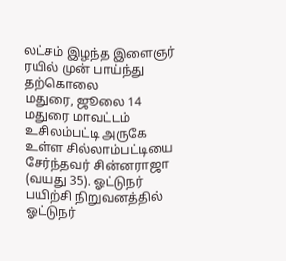லட்சம் இழந்த இளைஞர் ரயில் முன் பாய்ந்து தற்கொலை
மதுரை, ஜூலை 14 மதுரை மாவட்டம் உசிலம்பட்டி அருகே உள்ள சில்லாம்பட்டியை சேர்ந்தவர் சின்னராஜா (வயது 35). ஓட்டுநர் பயிற்சி நிறுவனத்தில் ஓட்டுநர்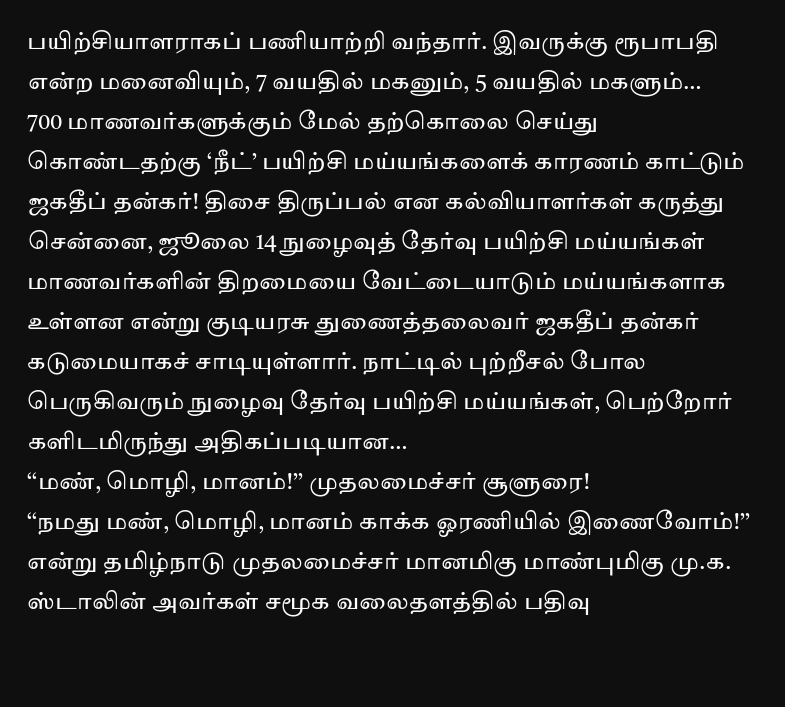பயிற்சியாளராகப் பணியாற்றி வந்தார். இவருக்கு ரூபாபதி என்ற மனைவியும், 7 வயதில் மகனும், 5 வயதில் மகளும்…
700 மாணவர்களுக்கும் மேல் தற்கொலை செய்து கொண்டதற்கு ‘நீட்’ பயிற்சி மய்யங்களைக் காரணம் காட்டும் ஜகதீப் தன்கர்! திசை திருப்பல் என கல்வியாளர்கள் கருத்து
சென்னை, ஜூலை 14 நுழைவுத் தேர்வு பயிற்சி மய்யங்கள் மாணவர்களின் திறமையை வேட்டையாடும் மய்யங்களாக உள்ளன என்று குடியரசு துணைத்தலைவர் ஜகதீப் தன்கர் கடுமையாகச் சாடியுள்ளார். நாட்டில் புற்றீசல் போல பெருகிவரும் நுழைவு தேர்வு பயிற்சி மய்யங்கள், பெற்றோர் களிடமிருந்து அதிகப்படியான…
‘‘மண், மொழி, மானம்!’’ முதலமைச்சர் சூளுரை!
‘‘நமது மண், மொழி, மானம் காக்க ஓரணியில் இணைவோம்!’’ என்று தமிழ்நாடு முதலமைச்சர் மானமிகு மாண்புமிகு மு.க. ஸ்டாலின் அவர்கள் சமூக வலைதளத்தில் பதிவு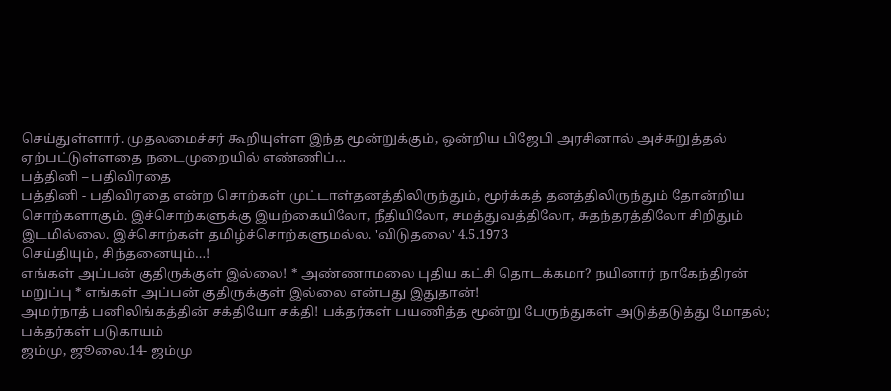செய்துள்ளார். முதலமைச்சர் கூறியுள்ள இந்த மூன்றுக்கும், ஒன்றிய பிஜேபி அரசினால் அச்சுறுத்தல் ஏற்பட்டுள்ளதை நடைமுறையில் எண்ணிப்…
பத்தினி – பதிவிரதை
பத்தினி - பதிவிரதை என்ற சொற்கள் முட்டாள்தனத்திலிருந்தும், மூர்க்கத் தனத்திலிருந்தும் தோன்றிய சொற்களாகும். இச்சொற்களுக்கு இயற்கையிலோ, நீதியிலோ, சமத்துவத்திலோ, சுதந்தரத்திலோ சிறிதும் இடமில்லை. இச்சொற்கள் தமிழ்ச்சொற்களுமல்ல. 'விடுதலை' 4.5.1973
செய்தியும், சிந்தனையும்…!
எங்கள் அப்பன் குதிருக்குள் இல்லை! * அண்ணாமலை புதிய கட்சி தொடக்கமா? நயினார் நாகேந்திரன் மறுப்பு * எங்கள் அப்பன் குதிருக்குள் இல்லை என்பது இதுதான்!
அமர்நாத் பனிலிங்கத்தின் சக்தியோ சக்தி! பக்தர்கள் பயணித்த மூன்று பேருந்துகள் அடுத்தடுத்து மோதல்; பக்தர்கள் படுகாயம்
ஜம்மு, ஜூலை.14- ஜம்மு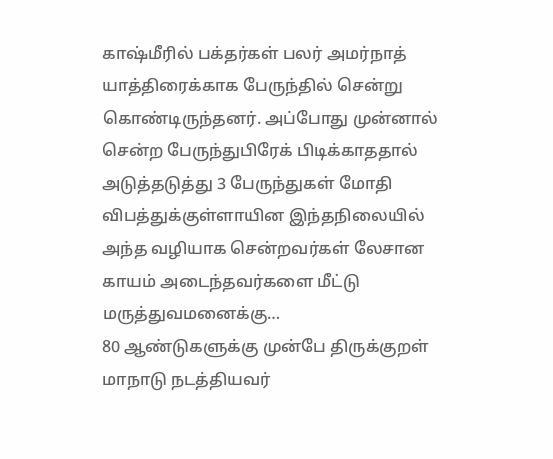காஷ்மீரில் பக்தர்கள் பலர் அமர்நாத் யாத்திரைக்காக பேருந்தில் சென்று கொண்டிருந்தனர். அப்போது முன்னால் சென்ற பேருந்துபிரேக் பிடிக்காததால் அடுத்தடுத்து 3 பேருந்துகள் மோதி விபத்துக்குள்ளாயின இந்தநிலையில் அந்த வழியாக சென்றவர்கள் லேசான காயம் அடைந்தவர்களை மீட்டு மருத்துவமனைக்கு…
80 ஆண்டுகளுக்கு முன்பே திருக்குறள் மாநாடு நடத்தியவர்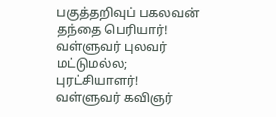பகுத்தறிவுப் பகலவன் தந்தை பெரியார்! வள்ளுவர் புலவர் மட்டுமல்ல; புரட்சியாளர்! வள்ளுவர் கவிஞர்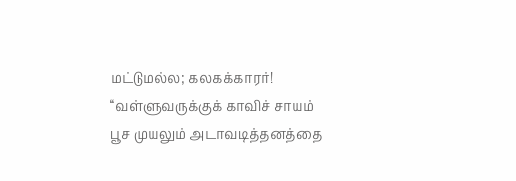மட்டுமல்ல; கலகக்காரர்!
‘‘வள்ளுவருக்குக் காவிச் சாயம் பூச முயலும் அடாவடித்தனத்தை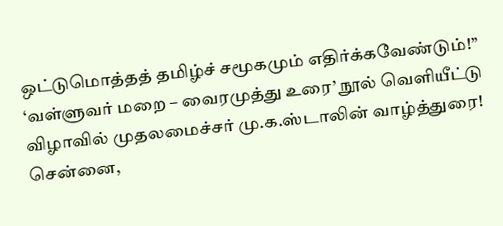ஒட்டுமொத்தத் தமிழ்ச் சமூகமும் எதிர்க்கவேண்டும்!’’ ‘வள்ளுவர் மறை – வைரமுத்து உரை’ நூல் வெளியீட்டு விழாவில் முதலமைச்சர் மு.க.ஸ்டாலின் வாழ்த்துரை! சென்னை,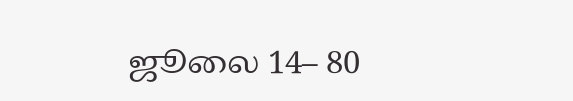ஜூலை 14– 80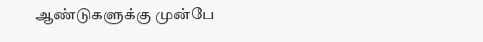ஆண்டுகளுக்கு முன்பே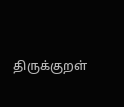திருக்குறள்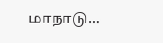மாநாடு…